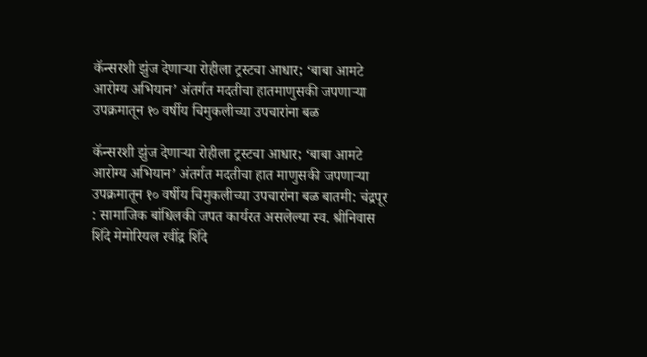कॅन्सरशी झुंज देणाऱ्या रोहीला ट्रस्टचा आधार; ‘बाबा आमटे आरोग्य अभियान’ अंतर्गत मदतीचा हातमाणुसकी जपणाऱ्या उपक्रमातून १० वर्षीय चिमुकलीच्या उपचारांना बळ

कॅन्सरशी झुंज देणाऱ्या रोहीला ट्रस्टचा आधार; ‘बाबा आमटे आरोग्य अभियान’ अंतर्गत मदतीचा हात माणुसकी जपणाऱ्या उपक्रमातून १० वर्षीय चिमुकलीच्या उपचारांना बळ बातमी: चंद्रपूर : सामाजिक बांधिलकी जपत कार्यरत असलेल्या स्व. श्रीनिवास शिंदे मेमोरियल रवींद्र शिंदे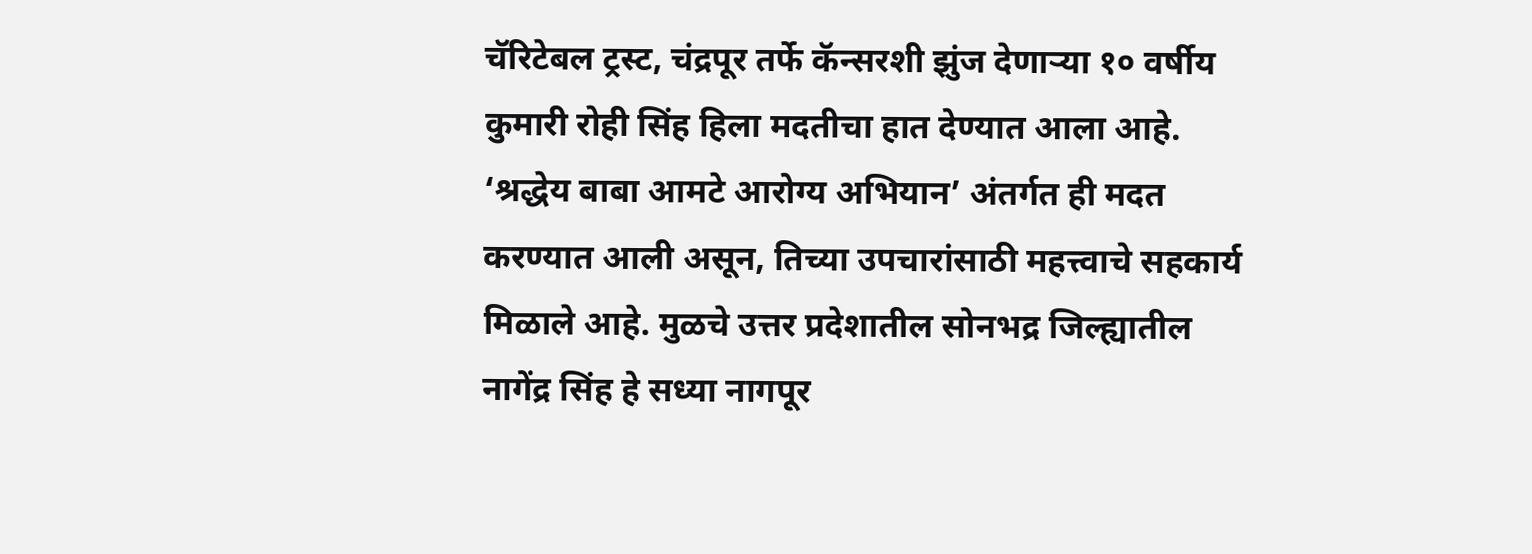चॅरिटेबल ट्रस्ट, चंद्रपूर तर्फे कॅन्सरशी झुंज देणाऱ्या १० वर्षीय कुमारी रोही सिंह हिला मदतीचा हात देण्यात आला आहे. ‘श्रद्धेय बाबा आमटे आरोग्य अभियान’ अंतर्गत ही मदत करण्यात आली असून, तिच्या उपचारांसाठी महत्त्वाचे सहकार्य मिळाले आहे. मुळचे उत्तर प्रदेशातील सोनभद्र जिल्ह्यातील नागेंद्र सिंह हे सध्या नागपूर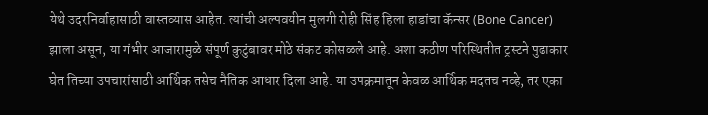येथे उदरनिर्वाहासाठी वास्तव्यास आहेत. त्यांची अल्पवयीन मुलगी रोही सिंह हिला हाडांचा कॅन्सर (Bone Cancer) झाला असून, या गंभीर आजारामुळे संपूर्ण कुटुंबावर मोठे संकट कोसळले आहे. अशा कठीण परिस्थितीत ट्रस्टने पुढाकार घेत तिच्या उपचारांसाठी आर्थिक तसेच नैतिक आधार दिला आहे. या उपक्रमातून केवळ आर्थिक मदतच नव्हे, तर एका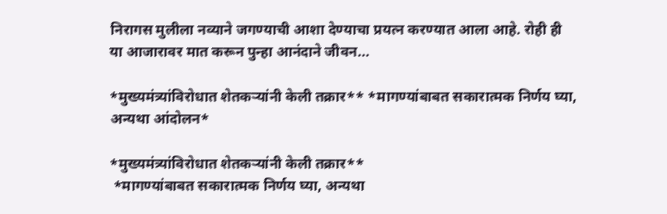निरागस मुलीला नव्याने जगण्याची आशा देण्याचा प्रयत्न करण्यात आला आहे. रोही ही या आजारावर मात करून पुन्हा आनंदाने जीवन...

*मुख्यमंत्र्यांविरोधात शेतकऱ्यांनी केली तक्रार** *मागण्यांबाबत सकारात्मक निर्णय घ्या, अन्यथा आंदोलन*

*मुख्यमंत्र्यांविरोधात शेतकऱ्यांनी केली तक्रार**
 *मागण्यांबाबत सकारात्मक निर्णय घ्या, अन्यथा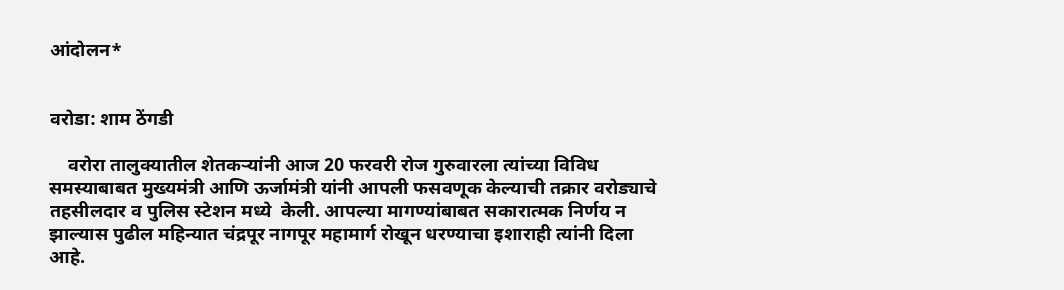आंदोलन*


वरोडा: शाम ठेंगडी

    वरोरा तालुक्यातील शेतकऱ्यांनी आज 20 फरवरी रोज गुरुवारला त्यांच्या विविध समस्याबाबत मुख्यमंत्री आणि ऊर्जामंत्री यांनी आपली फसवणूक केल्याची तक्रार वरोड्याचे तहसीलदार व पुलिस स्टेशन मध्ये  केली. आपल्या मागण्यांबाबत सकारात्मक निर्णय न झाल्यास पुढील महिन्यात चंद्रपूर नागपूर महामार्ग रोखून धरण्याचा इशाराही त्यांनी दिला आहे.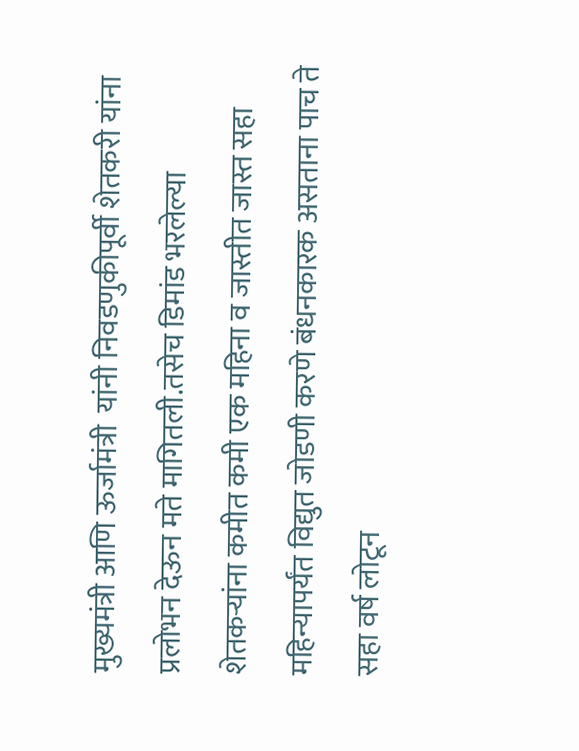मुख्यमंत्री आणि ऊर्जामंत्री  यांनी निवडणुकीपूर्वी शेतकरी यांना प्रलोभन देऊन मते मागितली.तसेच डिमांड भरलेल्या शेतकऱ्यांना कमीत कमी एक महिना व जास्तीत जास्त सहा महिन्यापर्यंत विद्युत जोडणी करणे बंधनकारक असताना पाच ते सहा वर्ष लोटून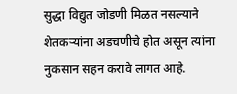सुद्धा विद्युत जोडणी मिळत नसल्याने शेतकऱ्यांना अडचणीचे होत असून त्यांना नुकसान सहन करावे लागत आहे.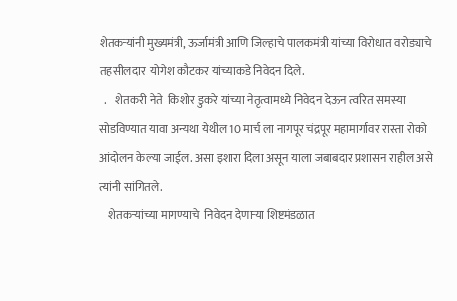शेतकऱ्यांनी मुख्यमंत्री, ऊर्जामंत्री आणि जिल्हाचे पालकमंत्री यांच्या विरोधात वरोड्याचे  तहसीलदार  योगेश कौटकर यांच्याकडे निवेदन दिले.
  .    शेतकरी नेते  किशोर डुकरे यांच्या नेतृत्वामध्ये निवेदन देऊन त्वरित समस्या सोडविण्यात यावा अन्यथा येथील 10 मार्च ला नागपूर चंद्रपूर महामार्गावर रास्ता रोको आंदोलन केल्या जाईल. असा इशारा दिला असून याला जबाबदार प्रशासन राहील असे  त्यांनी सांगितले.
    शेतकऱ्यांच्या मागण्याचे  निवेदन देणाऱ्या शिष्टमंडळात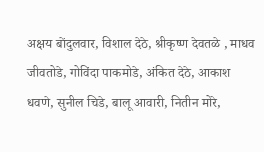अक्षय बोंदुलवार, विशाल देठे, श्रीकृष्ण देवतळे , माधव जीवतोडे, गोविंदा पाकमोडे, अंकित देठे, आकाश धवणे, सुनील चिडे, बालू आवारी, नितीन मोरे,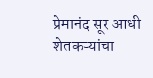प्रेमानंद सूर आधी शेतकऱ्यांचा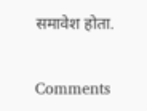समावेश होता.

Comments